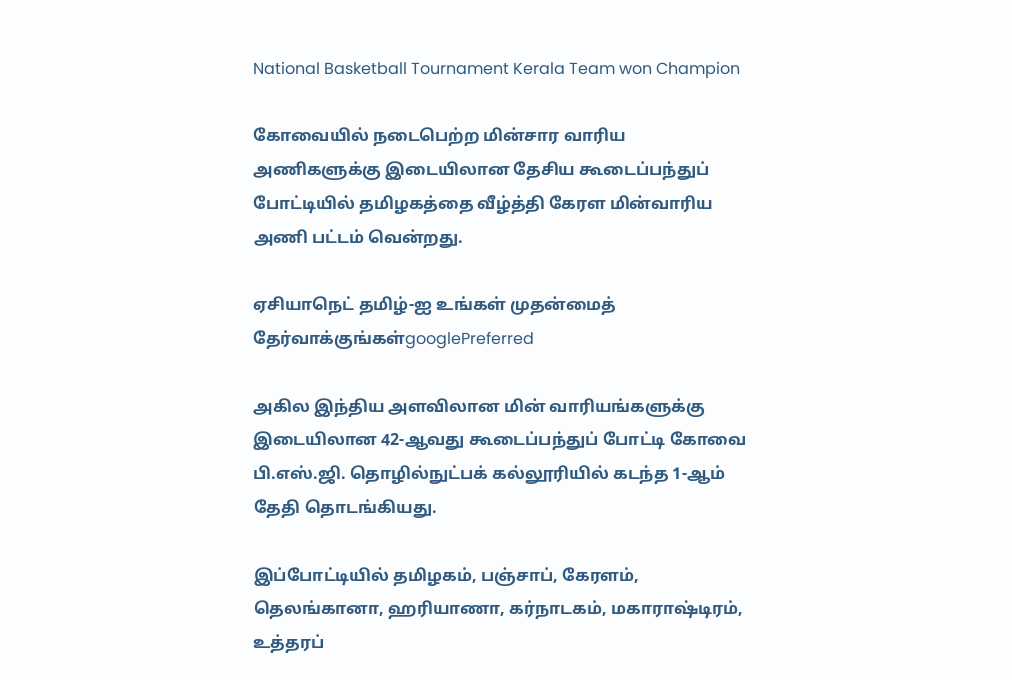National Basketball Tournament Kerala Team won Champion

கோவையில் நடைபெற்ற மின்சார வாரிய அணிகளுக்கு இடையிலான தேசிய கூடைப்பந்துப் போட்டியில் தமிழகத்தை வீழ்த்தி கேரள மின்வாரிய அணி பட்டம் வென்றது.

ஏசியாநெட் தமிழ்-ஐ உங்கள் முதன்மைத் தேர்வாக்குங்கள்googlePreferred

அகில இந்திய அளவிலான மின் வாரியங்களுக்கு இடையிலான 42-ஆவது கூடைப்பந்துப் போட்டி கோவை பி.எஸ்.ஜி. தொழில்நுட்பக் கல்லூரியில் கடந்த 1-ஆம் தேதி தொடங்கியது.

இப்போட்டியில் தமிழகம், பஞ்சாப், கேரளம், தெலங்கானா, ஹரியாணா, கர்நாடகம், மகாராஷ்டிரம், உத்தரப்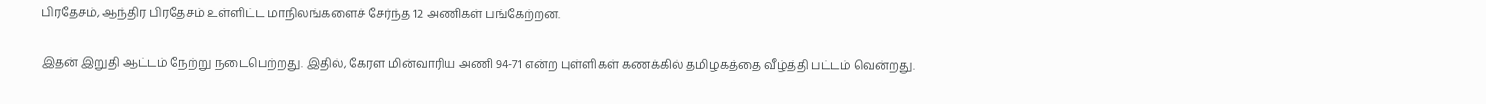பிரதேசம், ஆந்திர பிரதேசம் உள்ளிட்ட மாநிலங்களைச் சேர்ந்த 12 அணிகள் பங்கேற்றன.

இதன் இறுதி ஆட்டம் நேற்று நடைபெற்றது. இதில், கேரள மின்வாரிய அணி 94-71 என்ற புள்ளிகள் கணக்கில் தமிழகத்தை வீழ்த்தி பட்டம் வென்றது.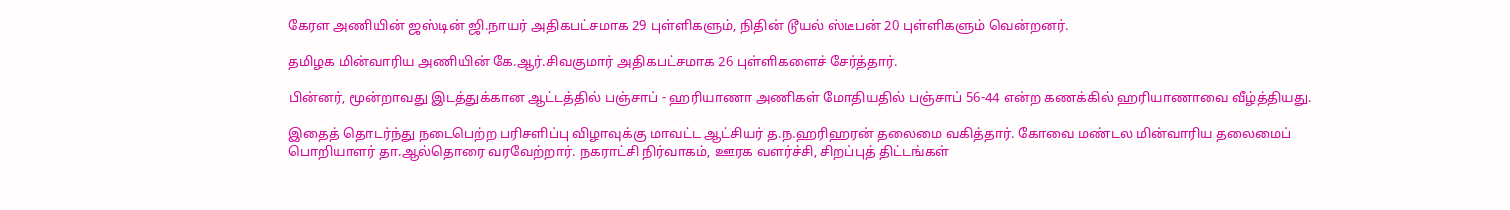கேரள அணியின் ஜஸ்டின் ஜி.நாயர் அதிகபட்சமாக 29 புள்ளிகளும், நிதின் டூயல் ஸ்டீபன் 20 புள்ளிகளும் வென்றனர்.

தமிழக மின்வாரிய அணியின் கே.ஆர்.சிவகுமார் அதிகபட்சமாக 26 புள்ளிகளைச் சேர்த்தார்.

பின்னர், மூன்றாவது இடத்துக்கான ஆட்டத்தில் பஞ்சாப் - ஹரியாணா அணிகள் மோதியதில் பஞ்சாப் 56-44 என்ற கணக்கில் ஹரியாணாவை வீழ்த்தியது.

இதைத் தொடர்ந்து நடைபெற்ற பரிசளிப்பு விழாவுக்கு மாவட்ட ஆட்சியர் த.ந.ஹரிஹரன் தலைமை வகித்தார். கோவை மண்டல மின்வாரிய தலைமைப் பொறியாளர் தா.ஆல்தொரை வரவேற்றார். நகராட்சி நிர்வாகம், ஊரக வளர்ச்சி, சிறப்புத் திட்டங்கள்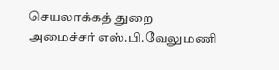செயலாக்கத் துறை அமைச்சர் எஸ்.பி.வேலுமணி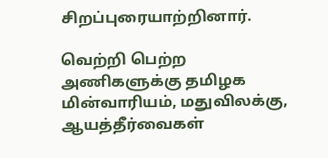சிறப்புரையாற்றினார்.

வெற்றி பெற்ற அணிகளுக்கு தமிழக மின்வாரியம், மதுவிலக்கு, ஆயத்தீர்வைகள்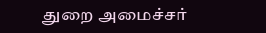துறை அமைச்சர்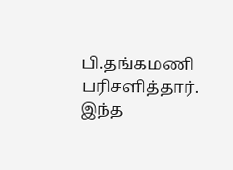பி.தங்கமணி பரிசளித்தார். இந்த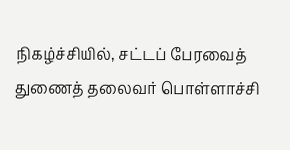நிகழ்ச்சியில், சட்டப் பேரவைத் துணைத் தலைவர் பொள்ளாச்சி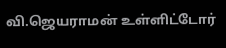வி.ஜெயராமன் உள்ளிட்டோர்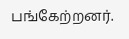பங்கேற்றனர்.